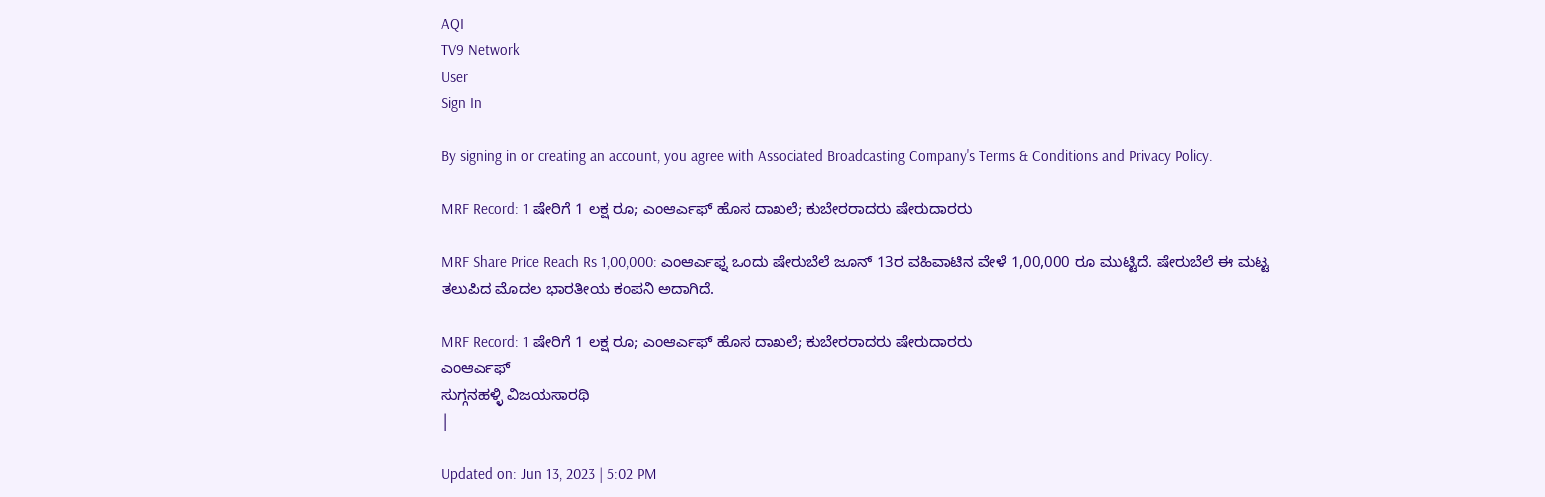AQI
TV9 Network
User
Sign In

By signing in or creating an account, you agree with Associated Broadcasting Company's Terms & Conditions and Privacy Policy.

MRF Record: 1 ಷೇರಿಗೆ 1 ಲಕ್ಷ ರೂ; ಎಂಆರ್ಎಫ್ ಹೊಸ ದಾಖಲೆ; ಕುಬೇರರಾದರು ಷೇರುದಾರರು

MRF Share Price Reach Rs 1,00,000: ಎಂಆರ್ಎಫ್ನ ಒಂದು ಷೇರುಬೆಲೆ ಜೂನ್ 13ರ ವಹಿವಾಟಿನ ವೇಳೆ 1,00,000 ರೂ ಮುಟ್ಟಿದೆ. ಷೇರುಬೆಲೆ ಈ ಮಟ್ಟ ತಲುಪಿದ ಮೊದಲ ಭಾರತೀಯ ಕಂಪನಿ ಅದಾಗಿದೆ.

MRF Record: 1 ಷೇರಿಗೆ 1 ಲಕ್ಷ ರೂ; ಎಂಆರ್ಎಫ್ ಹೊಸ ದಾಖಲೆ; ಕುಬೇರರಾದರು ಷೇರುದಾರರು
ಎಂಆರ್ಎಫ್
ಸುಗ್ಗನಹಳ್ಳಿ ವಿಜಯಸಾರಥಿ
|

Updated on: Jun 13, 2023 | 5:02 PM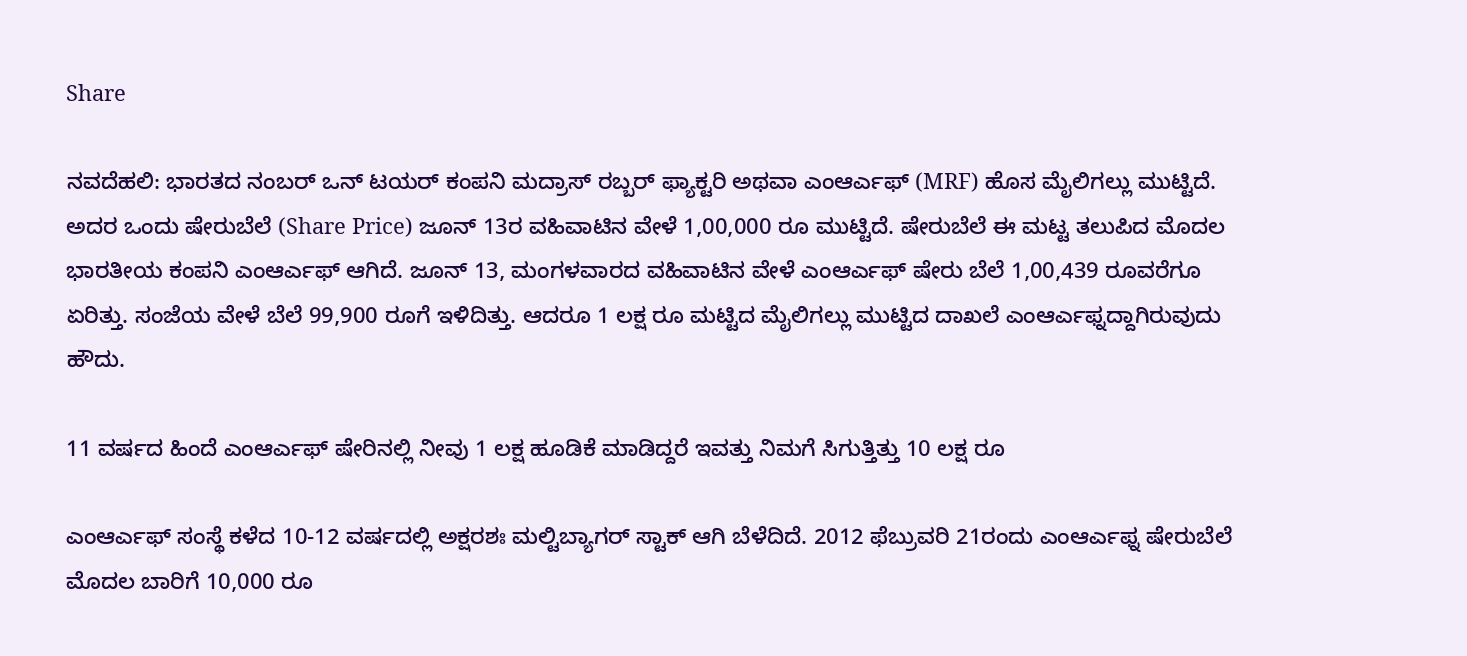Share

ನವದೆಹಲಿ: ಭಾರತದ ನಂಬರ್ ಒನ್ ಟಯರ್ ಕಂಪನಿ ಮದ್ರಾಸ್ ರಬ್ಬರ್ ಫ್ಯಾಕ್ಟರಿ ಅಥವಾ ಎಂಆರ್ಎಫ್ (MRF) ಹೊಸ ಮೈಲಿಗಲ್ಲು ಮುಟ್ಟಿದೆ. ಅದರ ಒಂದು ಷೇರುಬೆಲೆ (Share Price) ಜೂನ್ 13ರ ವಹಿವಾಟಿನ ವೇಳೆ 1,00,000 ರೂ ಮುಟ್ಟಿದೆ. ಷೇರುಬೆಲೆ ಈ ಮಟ್ಟ ತಲುಪಿದ ಮೊದಲ ಭಾರತೀಯ ಕಂಪನಿ ಎಂಆರ್ಎಫ್ ಆಗಿದೆ. ಜೂನ್ 13, ಮಂಗಳವಾರದ ವಹಿವಾಟಿನ ವೇಳೆ ಎಂಆರ್ಎಫ್ ಷೇರು ಬೆಲೆ 1,00,439 ರೂವರೆಗೂ ಏರಿತ್ತು. ಸಂಜೆಯ ವೇಳೆ ಬೆಲೆ 99,900 ರೂಗೆ ಇಳಿದಿತ್ತು. ಆದರೂ 1 ಲಕ್ಷ ರೂ ಮಟ್ಟಿದ ಮೈಲಿಗಲ್ಲು ಮುಟ್ಟಿದ ದಾಖಲೆ ಎಂಆರ್ಎಫ್ನದ್ದಾಗಿರುವುದು ಹೌದು.

11 ವರ್ಷದ ಹಿಂದೆ ಎಂಆರ್ಎಫ್ ಷೇರಿನಲ್ಲಿ ನೀವು 1 ಲಕ್ಷ ಹೂಡಿಕೆ ಮಾಡಿದ್ದರೆ ಇವತ್ತು ನಿಮಗೆ ಸಿಗುತ್ತಿತ್ತು 10 ಲಕ್ಷ ರೂ

ಎಂಆರ್ಎಫ್ ಸಂಸ್ಥೆ ಕಳೆದ 10-12 ವರ್ಷದಲ್ಲಿ ಅಕ್ಷರಶಃ ಮಲ್ಟಿಬ್ಯಾಗರ್ ಸ್ಟಾಕ್ ಆಗಿ ಬೆಳೆದಿದೆ. 2012 ಫೆಬ್ರುವರಿ 21ರಂದು ಎಂಆರ್ಎಫ್ನ ಷೇರುಬೆಲೆ ಮೊದಲ ಬಾರಿಗೆ 10,000 ರೂ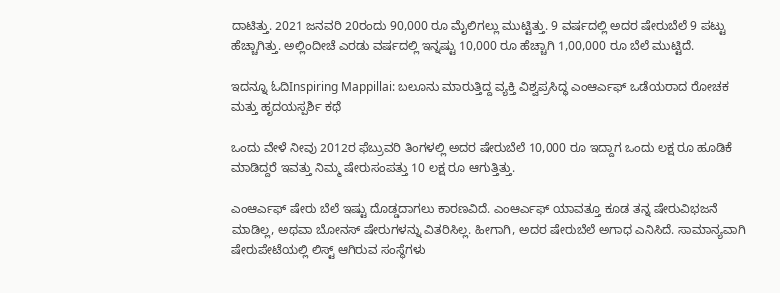ದಾಟಿತ್ತು. 2021 ಜನವರಿ 20ರಂದು 90,000 ರೂ ಮೈಲಿಗಲ್ಲು ಮುಟ್ಟಿತ್ತು. 9 ವರ್ಷದಲ್ಲಿ ಅದರ ಷೇರುಬೆಲೆ 9 ಪಟ್ಟು ಹೆಚ್ಚಾಗಿತ್ತು. ಅಲ್ಲಿಂದೀಚೆ ಎರಡು ವರ್ಷದಲ್ಲಿ ಇನ್ನಷ್ಟು 10,000 ರೂ ಹೆಚ್ಚಾಗಿ 1,00,000 ರೂ ಬೆಲೆ ಮುಟ್ಟಿದೆ.

ಇದನ್ನೂ ಓದಿInspiring Mappillai: ಬಲೂನು ಮಾರುತ್ತಿದ್ದ ವ್ಯಕ್ತಿ ವಿಶ್ವಪ್ರಸಿದ್ಧ ಎಂಆರ್ಎಫ್ ಒಡೆಯರಾದ ರೋಚಕ ಮತ್ತು ಹೃದಯಸ್ಪರ್ಶಿ ಕಥೆ

ಒಂದು ವೇಳೆ ನೀವು 2012ರ ಫೆಬ್ರುವರಿ ತಿಂಗಳಲ್ಲಿ ಅದರ ಷೇರುಬೆಲೆ 10,000 ರೂ ಇದ್ದಾಗ ಒಂದು ಲಕ್ಷ ರೂ ಹೂಡಿಕೆ ಮಾಡಿದ್ದರೆ ಇವತ್ತು ನಿಮ್ಮ ಷೇರುಸಂಪತ್ತು 10 ಲಕ್ಷ ರೂ ಆಗುತ್ತಿತ್ತು.

ಎಂಆರ್ಎಫ್ ಷೇರು ಬೆಲೆ ಇಷ್ಟು ದೊಡ್ಡದಾಗಲು ಕಾರಣವಿದೆ. ಎಂಆರ್ಎಫ್ ಯಾವತ್ತೂ ಕೂಡ ತನ್ನ ಷೇರುವಿಭಜನೆ ಮಾಡಿಲ್ಲ, ಅಥವಾ ಬೋನಸ್ ಷೇರುಗಳನ್ನು ವಿತರಿಸಿಲ್ಲ. ಹೀಗಾಗಿ, ಅದರ ಷೇರುಬೆಲೆ ಅಗಾಧ ಎನಿಸಿದೆ. ಸಾಮಾನ್ಯವಾಗಿ ಷೇರುಪೇಟೆಯಲ್ಲಿ ಲಿಸ್ಟ್ ಆಗಿರುವ ಸಂಸ್ಥೆಗಳು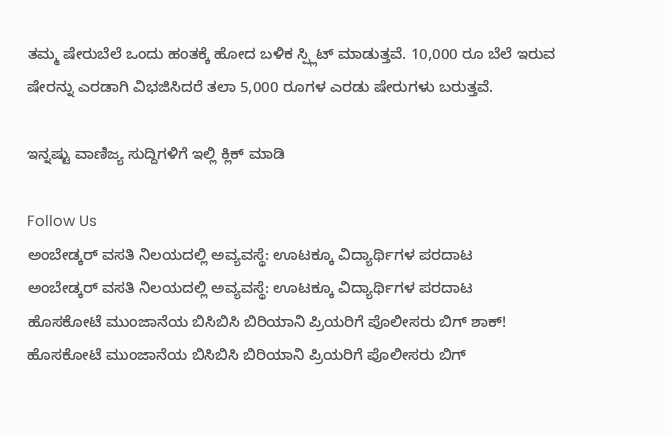ತಮ್ಮ ಷೇರುಬೆಲೆ ಒಂದು ಹಂತಕ್ಕೆ ಹೋದ ಬಳಿಕ ಸ್ಪ್ಲಿಟ್ ಮಾಡುತ್ತವೆ. 10,000 ರೂ ಬೆಲೆ ಇರುವ ಷೇರನ್ನು ಎರಡಾಗಿ ವಿಭಜಿಸಿದರೆ ತಲಾ 5,000 ರೂಗಳ ಎರಡು ಷೇರುಗಳು ಬರುತ್ತವೆ.

ಇನ್ನಷ್ಟು ವಾಣಿಜ್ಯ ಸುದ್ದಿಗಳಿಗೆ ಇಲ್ಲಿ ಕ್ಲಿಕ್ ಮಾಡಿ

Follow Us
ಅಂಬೇಡ್ಕರ್ ವಸತಿ ನಿಲಯದಲ್ಲಿ ಅವ್ಯವಸ್ಥೆ: ಊಟಕ್ಕೂ ವಿದ್ಯಾರ್ಥಿಗಳ ಪರದಾಟ
ಅಂಬೇಡ್ಕರ್ ವಸತಿ ನಿಲಯದಲ್ಲಿ ಅವ್ಯವಸ್ಥೆ: ಊಟಕ್ಕೂ ವಿದ್ಯಾರ್ಥಿಗಳ ಪರದಾಟ
ಹೊಸಕೋಟೆ ಮುಂಜಾನೆಯ ಬಿಸಿಬಿಸಿ ಬಿರಿಯಾನಿ ಪ್ರಿಯರಿಗೆ ಪೊಲೀಸರು ಬಿಗ್ ಶಾಕ್!
ಹೊಸಕೋಟೆ ಮುಂಜಾನೆಯ ಬಿಸಿಬಿಸಿ ಬಿರಿಯಾನಿ ಪ್ರಿಯರಿಗೆ ಪೊಲೀಸರು ಬಿಗ್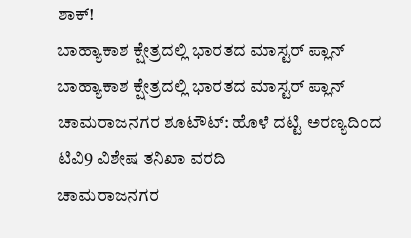ಶಾಕ್!
ಬಾಹ್ಯಾಕಾಶ ಕ್ಷೇತ್ರದಲ್ಲಿ ಭಾರತದ ಮಾಸ್ಟರ್ ಪ್ಲಾನ್
ಬಾಹ್ಯಾಕಾಶ ಕ್ಷೇತ್ರದಲ್ಲಿ ಭಾರತದ ಮಾಸ್ಟರ್ ಪ್ಲಾನ್
ಚಾಮರಾಜನಗರ ಶೂಟೌಟ್: ಹೊಳೆ ದಟ್ಟಿ ಅರಣ್ಯದಿಂದ ಟಿವಿ9 ವಿಶೇಷ ತನಿಖಾ ವರದಿ
ಚಾಮರಾಜನಗರ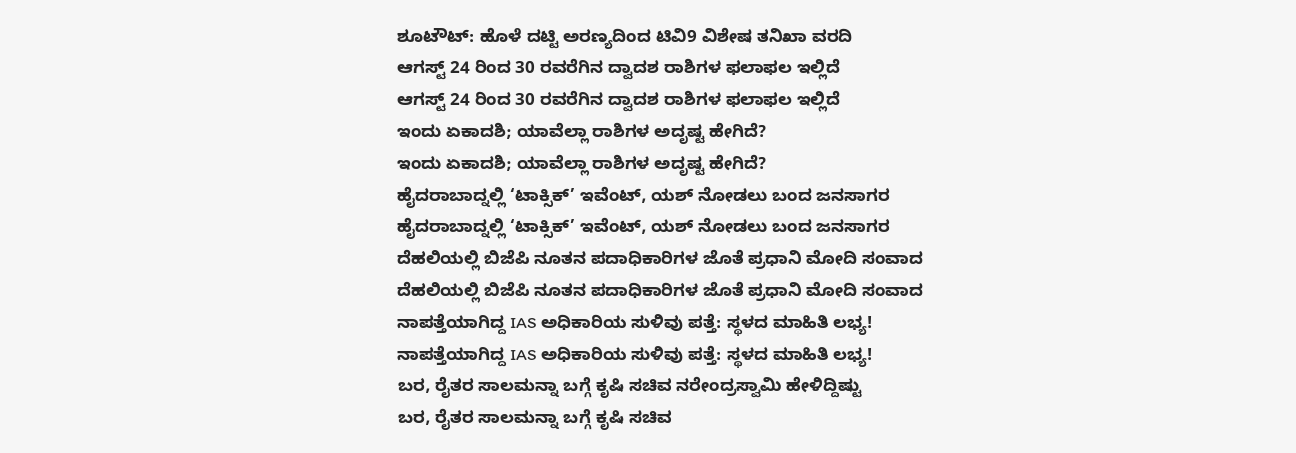ಶೂಟೌಟ್: ಹೊಳೆ ದಟ್ಟಿ ಅರಣ್ಯದಿಂದ ಟಿವಿ9 ವಿಶೇಷ ತನಿಖಾ ವರದಿ
ಆಗಸ್ಟ್ 24 ರಿಂದ 30 ರವರೆಗಿನ ದ್ವಾದಶ ರಾಶಿಗಳ ಫಲಾಫಲ ಇಲ್ಲಿದೆ
ಆಗಸ್ಟ್ 24 ರಿಂದ 30 ರವರೆಗಿನ ದ್ವಾದಶ ರಾಶಿಗಳ ಫಲಾಫಲ ಇಲ್ಲಿದೆ
ಇಂದು ಏಕಾದಶಿ; ಯಾವೆಲ್ಲಾ ರಾಶಿಗಳ ಅದೃಷ್ಟ ಹೇಗಿದೆ?
ಇಂದು ಏಕಾದಶಿ; ಯಾವೆಲ್ಲಾ ರಾಶಿಗಳ ಅದೃಷ್ಟ ಹೇಗಿದೆ?
ಹೈದರಾಬಾದ್ನಲ್ಲಿ ‘ಟಾಕ್ಸಿಕ್’ ಇವೆಂಟ್, ಯಶ್ ನೋಡಲು ಬಂದ ಜನಸಾಗರ
ಹೈದರಾಬಾದ್ನಲ್ಲಿ ‘ಟಾಕ್ಸಿಕ್’ ಇವೆಂಟ್, ಯಶ್ ನೋಡಲು ಬಂದ ಜನಸಾಗರ
ದೆಹಲಿಯಲ್ಲಿ ಬಿಜೆಪಿ ನೂತನ ಪದಾಧಿಕಾರಿಗಳ ಜೊತೆ ಪ್ರಧಾನಿ ಮೋದಿ ಸಂವಾದ
ದೆಹಲಿಯಲ್ಲಿ ಬಿಜೆಪಿ ನೂತನ ಪದಾಧಿಕಾರಿಗಳ ಜೊತೆ ಪ್ರಧಾನಿ ಮೋದಿ ಸಂವಾದ
ನಾಪತ್ತೆಯಾಗಿದ್ದ IAS ಅಧಿಕಾರಿಯ ಸುಳಿವು ಪತ್ತೆ: ಸ್ಥಳದ ಮಾಹಿತಿ ಲಭ್ಯ!
ನಾಪತ್ತೆಯಾಗಿದ್ದ IAS ಅಧಿಕಾರಿಯ ಸುಳಿವು ಪತ್ತೆ: ಸ್ಥಳದ ಮಾಹಿತಿ ಲಭ್ಯ!
ಬರ, ರೈತರ ಸಾಲಮನ್ನಾ ಬಗ್ಗೆ ಕೃಷಿ ಸಚಿವ ನರೇಂದ್ರಸ್ವಾಮಿ ಹೇಳಿದ್ದಿಷ್ಟು
ಬರ, ರೈತರ ಸಾಲಮನ್ನಾ ಬಗ್ಗೆ ಕೃಷಿ ಸಚಿವ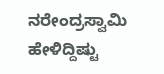ನರೇಂದ್ರಸ್ವಾಮಿ ಹೇಳಿದ್ದಿಷ್ಟು